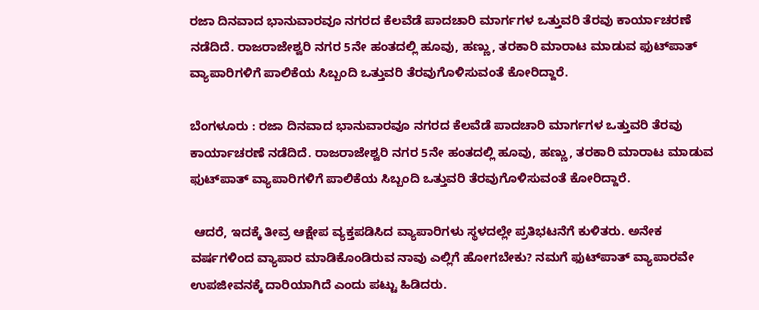ರಜಾ ದಿನವಾದ ಭಾನುವಾರವೂ ನಗರದ ಕೆಲವೆಡೆ ಪಾದಚಾರಿ ಮಾರ್ಗಗಳ ಒತ್ತುವರಿ ತೆರವು ಕಾರ್ಯಾಚರಣೆ ನಡೆದಿದೆ. ರಾಜರಾಜೇಶ್ವರಿ ನಗರ 5ನೇ ಹಂತದಲ್ಲಿ ಹೂವು, ಹಣ್ಣು, ತರಕಾರಿ ಮಾರಾಟ ಮಾಡುವ ಫುಟ್‌ಪಾತ್ ವ್ಯಾಪಾರಿಗಳಿಗೆ ಪಾಲಿಕೆಯ ಸಿಬ್ಬಂದಿ ಒತ್ತುವರಿ ತೆರವುಗೊಳಿಸುವಂತೆ ಕೋರಿದ್ದಾರೆ.

ಬೆಂಗಳೂರು : ರಜಾ ದಿನವಾದ ಭಾನುವಾರವೂ ನಗರದ ಕೆಲವೆಡೆ ಪಾದಚಾರಿ ಮಾರ್ಗಗಳ ಒತ್ತುವರಿ ತೆರವು ಕಾರ್ಯಾಚರಣೆ ನಡೆದಿದೆ. ರಾಜರಾಜೇಶ್ವರಿ ನಗರ 5ನೇ ಹಂತದಲ್ಲಿ ಹೂವು, ಹಣ್ಣು, ತರಕಾರಿ ಮಾರಾಟ ಮಾಡುವ ಫುಟ್‌ಪಾತ್ ವ್ಯಾಪಾರಿಗಳಿಗೆ ಪಾಲಿಕೆಯ ಸಿಬ್ಬಂದಿ ಒತ್ತುವರಿ ತೆರವುಗೊಳಿಸುವಂತೆ ಕೋರಿದ್ದಾರೆ.

 ಆದರೆ, ಇದಕ್ಕೆ ತೀವ್ರ ಆಕ್ಷೇಪ ವ್ಯಕ್ತಪಡಿಸಿದ ವ್ಯಾಪಾರಿಗಳು ಸ್ಥಳದಲ್ಲೇ ಪ್ರತಿಭಟನೆಗೆ ಕುಳಿತರು. ಅನೇಕ ವರ್ಷಗಳಿಂದ ವ್ಯಾಪಾರ ಮಾಡಿಕೊಂಡಿರುವ ನಾವು ಎಲ್ಲಿಗೆ ಹೋಗಬೇಕು? ನಮಗೆ ಫುಟ್‌ಪಾತ್ ವ್ಯಾಪಾರವೇ ಉಪಜೀವನಕ್ಕೆ ದಾರಿಯಾಗಿದೆ ಎಂದು ಪಟ್ಟು ಹಿಡಿದರು.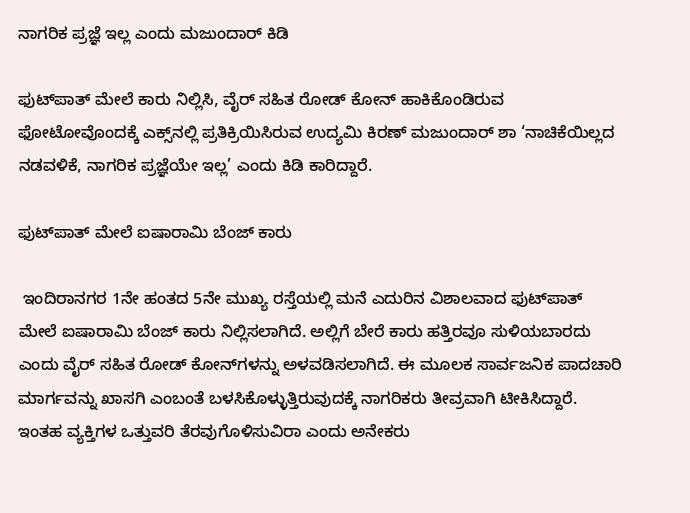ನಾಗರಿಕ ಪ್ರಜ್ಞೆ ಇಲ್ಲ ಎಂದು ಮಜುಂದಾರ್‌ ಕಿಡಿ

ಫುಟ್‌ಪಾತ್ ಮೇಲೆ ಕಾರು ನಿಲ್ಲಿಸಿ, ವೈರ್ ಸಹಿತ ರೋಡ್ ಕೋನ್ ಹಾಕಿಕೊಂಡಿರುವ ಫೋಟೋವೊಂದಕ್ಕೆ ಎಕ್ಸ್‌ನಲ್ಲಿ ಪ್ರತಿಕ್ರಿಯಿಸಿರುವ ಉದ್ಯಮಿ ಕಿರಣ್ ಮಜುಂದಾರ್‌ ಶಾ ‘ನಾಚಿಕೆಯಿಲ್ಲದ ನಡವಳಿಕೆ, ನಾಗರಿಕ ಪ್ರಜ್ಞೆಯೇ ಇಲ್ಲ’ ಎಂದು ಕಿಡಿ ಕಾರಿದ್ದಾರೆ.

ಫುಟ್‌ಪಾತ್ ಮೇಲೆ ಐಷಾರಾಮಿ ಬೆಂಜ್ ಕಾರು

 ಇಂದಿರಾನಗರ 1ನೇ ಹಂತದ 5ನೇ ಮುಖ್ಯ ರಸ್ತೆಯಲ್ಲಿ ಮನೆ ಎದುರಿನ ವಿಶಾಲವಾದ ಫುಟ್‌ಪಾತ್ ಮೇಲೆ ಐಷಾರಾಮಿ ಬೆಂಜ್ ಕಾರು ನಿಲ್ಲಿಸಲಾಗಿದೆ. ಅಲ್ಲಿಗೆ ಬೇರೆ ಕಾರು ಹತ್ತಿರವೂ ಸುಳಿಯಬಾರದು ಎಂದು ವೈರ್ ಸಹಿತ ರೋಡ್ ಕೋನ್‌ಗಳನ್ನು ಅಳವಡಿಸಲಾಗಿದೆ. ಈ ಮೂಲಕ ಸಾರ್ವಜನಿಕ ಪಾದಚಾರಿ ಮಾರ್ಗವನ್ನು ಖಾಸಗಿ ಎಂಬಂತೆ ಬಳಸಿಕೊಳ್ಳುತ್ತಿರುವುದಕ್ಕೆ ನಾಗರಿಕರು ತೀವ್ರವಾಗಿ ಟೀಕಿಸಿದ್ದಾರೆ. ಇಂತಹ ವ್ಯಕ್ತಿಗಳ ಒತ್ತುವರಿ ತೆರವುಗೊಳಿಸುವಿರಾ ಎಂದು ಅನೇಕರು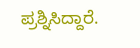ಪ್ರಶ್ನಿಸಿದ್ದಾರೆ.